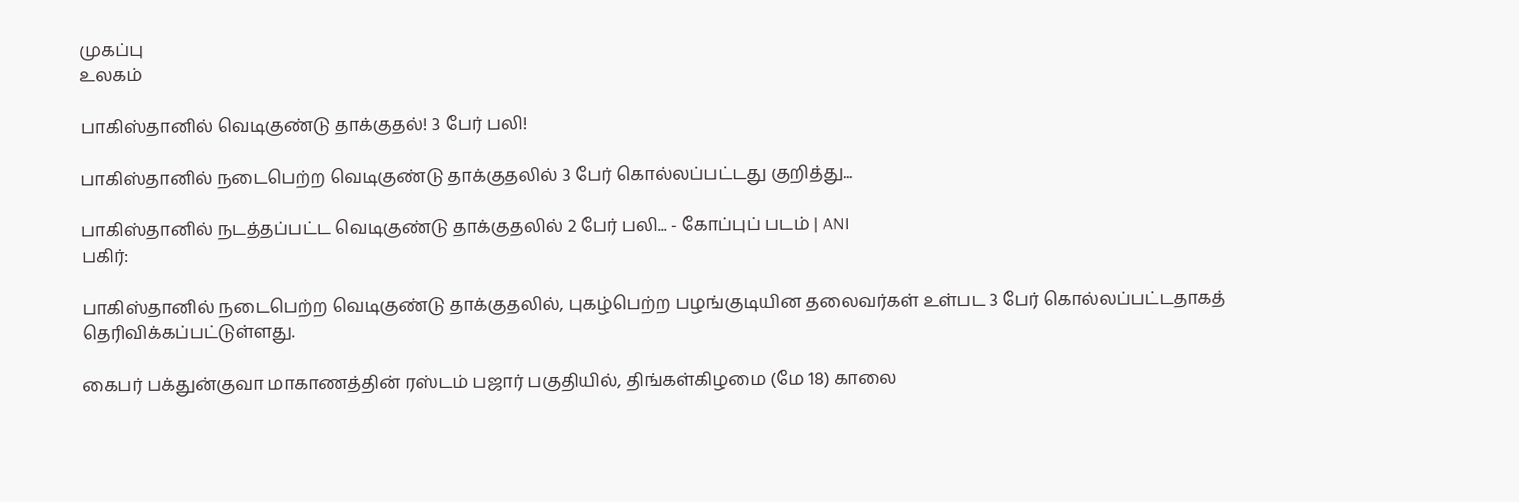முகப்பு
உலகம்

பாகிஸ்தானில் வெடிகுண்டு தாக்குதல்! 3 பேர் பலி!

பாகிஸ்தானில் நடைபெற்ற வெடிகுண்டு தாக்குதலில் 3 பேர் கொல்லப்பட்டது குறித்து...

பாகிஸ்தானில் நடத்தப்பட்ட வெடிகுண்டு தாக்குதலில் 2 பேர் பலி... - கோப்புப் படம் | ANI
பகிர்:

பாகிஸ்தானில் நடைபெற்ற வெடிகுண்டு தாக்குதலில், புகழ்பெற்ற பழங்குடியின தலைவர்கள் உள்பட 3 பேர் கொல்லப்பட்டதாகத் தெரிவிக்கப்பட்டுள்ளது.

கைபர் பக்துன்குவா மாகாணத்தின் ரஸ்டம் பஜார் பகுதியில், திங்கள்கிழமை (மே 18) காலை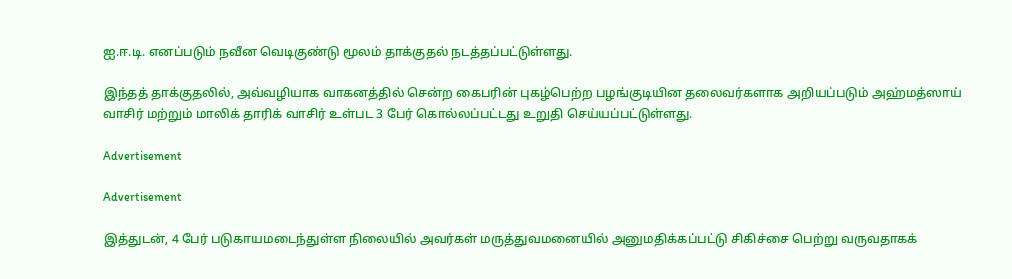ஐ.ஈ.டி. எனப்படும் நவீன வெடிகுண்டு மூலம் தாக்குதல் நடத்தப்பட்டுள்ளது.

இந்தத் தாக்குதலில், அவ்வழியாக வாகனத்தில் சென்ற கைபரின் புகழ்பெற்ற பழங்குடியின தலைவர்களாக அறியப்படும் அஹ்மத்ஸாய் வாசிர் மற்றும் மாலிக் தாரிக் வாசிர் உள்பட 3 பேர் கொல்லப்பட்டது உறுதி செய்யப்பட்டுள்ளது.

Advertisement

Advertisement

இத்துடன், 4 பேர் படுகாயமடைந்துள்ள நிலையில் அவர்கள் மருத்துவமனையில் அனுமதிக்கப்பட்டு சிகிச்சை பெற்று வருவதாகக்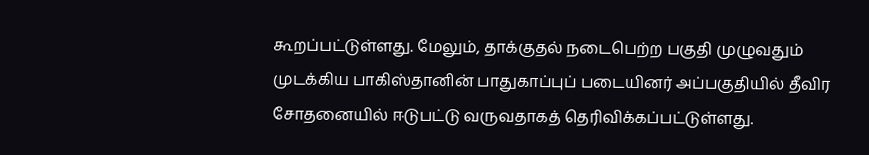கூறப்பட்டுள்ளது. மேலும், தாக்குதல் நடைபெற்ற பகுதி முழுவதும் முடக்கிய பாகிஸ்தானின் பாதுகாப்புப் படையினர் அப்பகுதியில் தீவிர சோதனையில் ஈடுபட்டு வருவதாகத் தெரிவிக்கப்பட்டுள்ளது.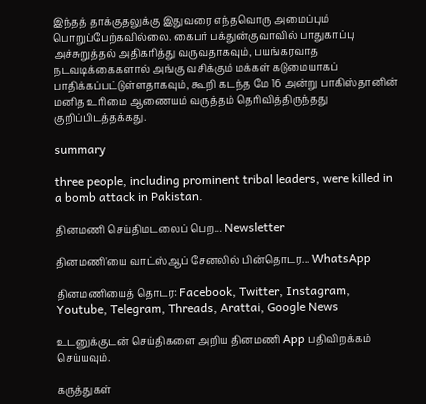இந்தத் தாக்குதலுக்கு இதுவரை எந்தவொரு அமைப்பும் பொறுப்பேற்கவில்லை. கைபர் பக்துன்குவாவில் பாதுகாப்பு அச்சுறுத்தல் அதிகரித்து வருவதாகவும், பயங்கரவாத நடவடிக்கைகளால் அங்கு வசிக்கும் மக்கள் கடுமையாகப் பாதிக்கப்பட்டுள்ளதாகவும், கூறி கடந்த மே 16 அன்று பாகிஸ்தானின் மனித உரிமை ஆணையம் வருத்தம் தெரிவித்திருந்தது குறிப்பிடத்தக்கது.

summary

three people, including prominent tribal leaders, were killed in a bomb attack in Pakistan.

தினமணி செய்திமடலைப் பெற... Newsletter

தினமணி'யை வாட்ஸ்ஆப் சேனலில் பின்தொடர... WhatsApp

தினமணியைத் தொடர: Facebook, Twitter, Instagram, Youtube, Telegram, Threads, Arattai, Google News

உடனுக்குடன் செய்திகளை அறிய தினமணி App பதிவிறக்கம் செய்யவும்.

கருத்துகள்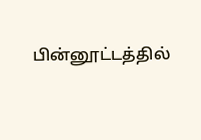பின்னூட்டத்தில்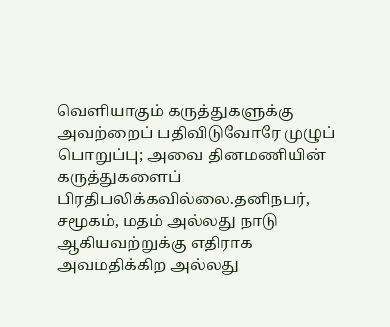வெளியாகும் கருத்துகளுக்கு அவற்றைப் பதிவிடுவோரே முழுப் பொறுப்பு; அவை தினமணியின் கருத்துகளைப் பிரதிபலிக்கவில்லை.தனிநபர், சமூகம், மதம் அல்லது நாடு ஆகியவற்றுக்கு எதிராக அவமதிக்கிற அல்லது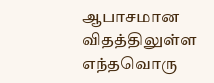ஆபாசமான விதத்திலுள்ள எந்தவொரு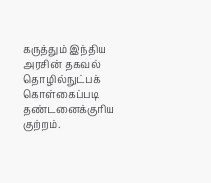கருத்தும் இந்திய அரசின் தகவல் தொழில்நுட்பக் கொள்கைப்படி தண்டனைக்குரிய குற்றம்.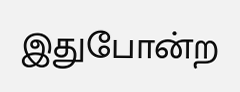இதுபோன்ற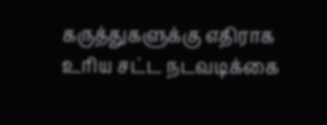கருத்துகளுக்கு எதிராக உரிய சட்ட நடவடிக்கை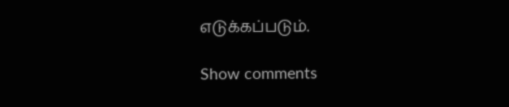எடுக்கப்படும்.

Show comments